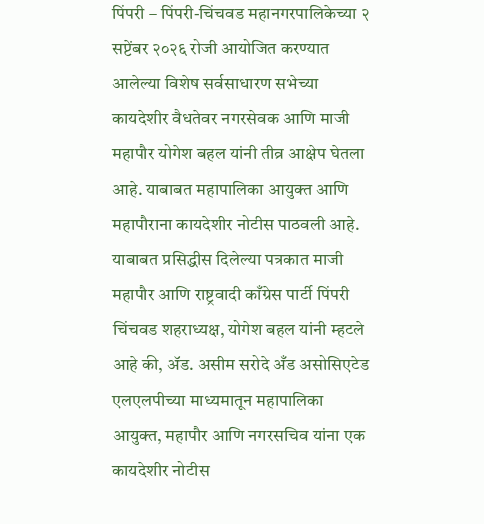पिंपरी – पिंपरी-चिंचवड महानगरपालिकेच्या २ सप्टेंबर २०२६ रोजी आयोजित करण्यात आलेल्या विशेष सर्वसाधारण सभेच्या कायदेशीर वैधतेवर नगरसेवक आणि माजी महापौर योगेश बहल यांनी तीव्र आक्षेप घेतला आहे. याबाबत महापालिका आयुक्त आणि महापौराना कायदेशीर नोटीस पाठवली आहे.
याबाबत प्रसिद्धीस दिलेल्या पत्रकात माजी महापौर आणि राष्ट्रवादी काँग्रेस पार्टी पिंपरी चिंचवड शहराध्यक्ष, योगेश बहल यांनी म्हटले आहे की, ॲड. असीम सरोदे अँड असोसिएटेड एलएलपीच्या माध्यमातून महापालिका आयुक्त, महापौर आणि नगरसचिव यांना एक कायदेशीर नोटीस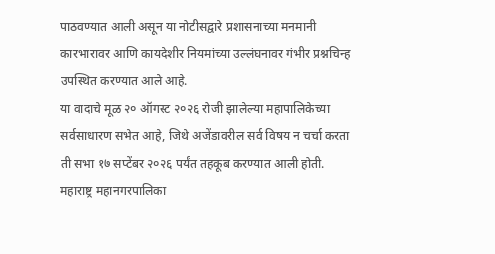पाठवण्यात आली असून या नोटीसद्वारे प्रशासनाच्या मनमानी कारभारावर आणि कायदेशीर नियमांच्या उल्लंघनावर गंभीर प्रश्नचिन्ह उपस्थित करण्यात आले आहे.
या वादाचे मूळ २० ऑगस्ट २०२६ रोजी झालेल्या महापालिकेच्या सर्वसाधारण सभेत आहे, जिथे अजेंडावरील सर्व विषय न चर्चा करता ती सभा १७ सप्टेंबर २०२६ पर्यंत तहकूब करण्यात आली होती. महाराष्ट्र महानगरपालिका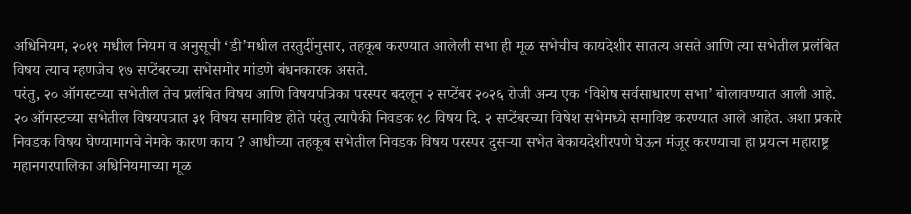अधिनियम, २०११ मधील नियम व अनुसूची ‘डी’मधील तरतुदींनुसार, तहकूब करण्यात आलेली सभा ही मूळ सभेचीच कायदेशीर सातत्य असते आणि त्या सभेतील प्रलंबित विषय त्याच म्हणजेच १७ सप्टेंबरच्या सभेसमोर मांडणे बंधनकारक असते.
परंतु, २० ऑगस्टच्या सभेतील तेच प्रलंबित विषय आणि विषयपत्रिका परस्पर बदलून २ सप्टेंबर २०२६ रोजी अन्य एक ‘विशेष सर्वसाधारण सभा’ बोलावण्यात आली आहे. २० ऑगस्टच्या सभेतील विषयपत्रात ३१ विषय समाविष्ट होते परंतु त्यापैकी निवडक १८ विषय दि. २ सप्टेंबरच्या विषेश सभेमध्ये समाविष्ट करण्यात आले आहेत. अशा प्रकारे निवडक विषय घेण्यामागचे नेमके कारण काय ? आधीच्या तहकूब सभेतील निवडक विषय परस्पर दुसऱ्या सभेत बेकायदेशीरपणे घेऊन मंजूर करण्याचा हा प्रयत्न महाराष्ट्र महानगरपालिका अधिनियमाच्या मूळ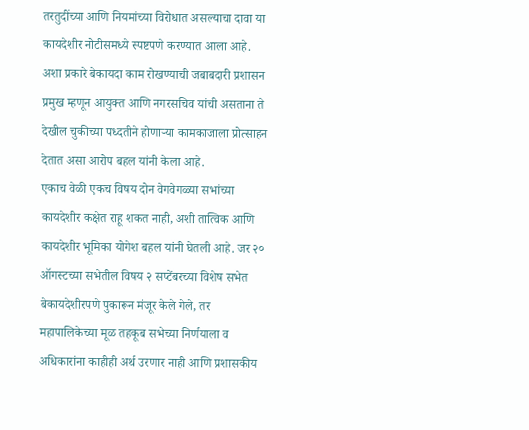तरतुदींच्या आणि नियमांच्या विरोधात असल्याचा दावा या कायदेशीर नोटीसमध्ये स्पष्टपणे करण्यात आला आहे.
अशा प्रकारे बेकायदा काम रोखण्याची जबाबदारी प्रशासन प्रमुख म्हणून आयुक्त आणि नगरसचिव यांची असताना ते देखील चुकीच्या पध्दतीने होणाऱ्या कामकाजाला प्रोत्साहन देतात असा आरोप बहल यांनी केला आहे.
एकाच वेळी एकच विषय दोन वेगवेगळ्या सभांच्या कायदेशीर कक्षेत राहू शकत नाही, अशी तात्विक आणि कायदेशीर भूमिका योगेश बहल यांनी घेतली आहे. जर २० ऑगस्टच्या सभेतील विषय २ सप्टेंबरच्या विशेष सभेत बेकायदेशीरपणे पुकारून मंजूर केले गेले, तर महापालिकेच्या मूळ तहकूब सभेच्या निर्णयाला व अधिकारांना काहीही अर्थ उरणार नाही आणि प्रशासकीय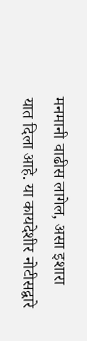मनमानी वाढीस लागेल, असा इशारा यात दिला आहे. या कायदेशीर नोटीसद्वारे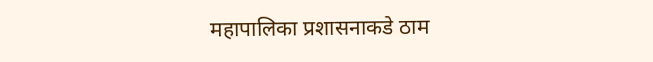महापालिका प्रशासनाकडे ठाम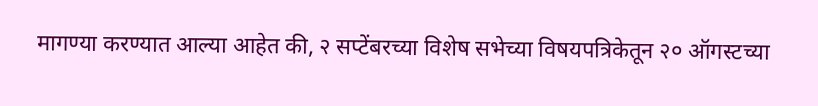मागण्या करण्यात आल्या आहेत की, २ सप्टेंबरच्या विशेष सभेच्या विषयपत्रिकेतून २० ऑगस्टच्या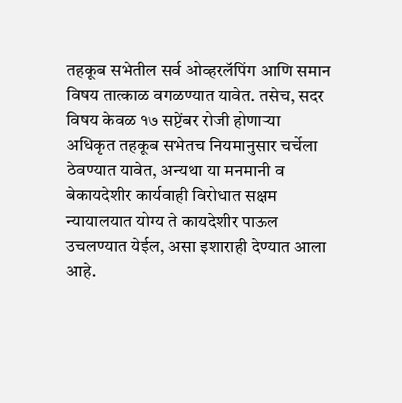तहकूब सभेतील सर्व ओव्हरलॅपिंग आणि समान विषय तात्काळ वगळण्यात यावेत. तसेच, सदर विषय केवळ १७ सप्टेंबर रोजी होणाऱ्या अधिकृत तहकूब सभेतच नियमानुसार चर्चेला ठेवण्यात यावेत, अन्यथा या मनमानी व बेकायदेशीर कार्यवाही विरोधात सक्षम न्यायालयात योग्य ते कायदेशीर पाऊल उचलण्यात येईल, असा इशाराही देण्यात आला आहे.